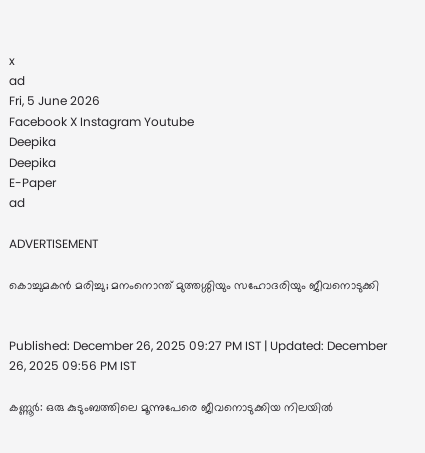x
ad
Fri, 5 June 2026
Facebook X Instagram Youtube
Deepika
Deepika
E-Paper
ad

ADVERTISEMENT

കൊച്ചുമകൻ മരിച്ചു; മനംനൊന്ത് മുത്തശ്ശിയും സഹോദരിയും ജീവനൊടുക്കി


Published: December 26, 2025 09:27 PM IST | Updated: December 26, 2025 09:56 PM IST

കണ്ണൂർ: ഒരു കുടുംബത്തിലെ മൂന്നുപേരെ ജീവനൊടുക്കിയ നിലയിൽ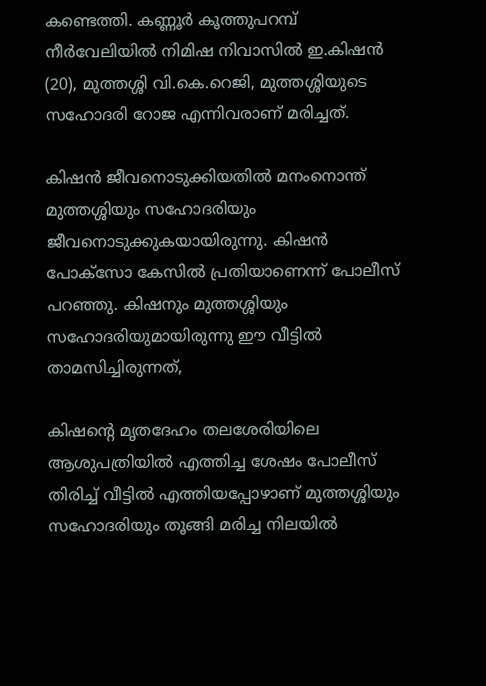കണ്ടെത്തി. കണ്ണൂർ കൂത്തുപറമ്പ് നീർവേലിയിൽ നിമിഷ നിവാസിൽ ഇ.കിഷൻ (20), മുത്തശ്ശി വി.കെ.റെജി, മുത്തശ്ശിയുടെ സഹോദരി റോജ എന്നിവരാണ് മരിച്ചത്.

കിഷൻ ജീവനൊടുക്കിയതിൽ മനംനൊന്ത് മുത്തശ്ശിയും സഹോദരിയും ജീവനൊടുക്കുകയായിരുന്നു. കിഷൻ പോക്സോ കേസിൽ പ്രതിയാണെന്ന് പോലീസ് പറഞ്ഞു. കിഷനും മുത്തശ്ശിയും സഹോദരിയുമായിരുന്നു ഈ വീട്ടിൽ താമസിച്ചിരുന്നത്,

കിഷന്‍റെ മൃതദേഹം തലശേരിയിലെ ആശുപത്രിയിൽ എത്തിച്ച ശേഷം പോലീസ് തിരിച്ച് വീട്ടിൽ എത്തിയപ്പോഴാണ് മുത്തശ്ശിയും സഹോദരിയും തൂങ്ങി മരിച്ച നിലയിൽ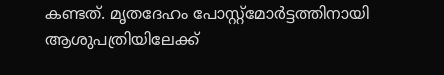കണ്ടത്. മൃതദേഹം പോസ്റ്റ്മോർട്ടത്തിനായി ആശുപത്രിയിലേക്ക്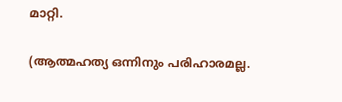മാറ്റി.

(ആത്മഹത്യ ഒന്നിനും പരിഹാരമല്ല.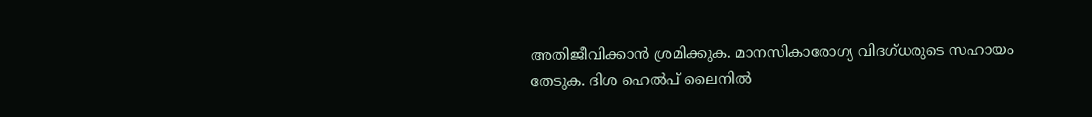അതിജീവിക്കാൻ ശ്രമിക്കുക. മാനസികാരോഗ്യ വിദഗ്ധരുടെ സഹായം തേടുക. ദിശ ഹെല്‍പ് ലൈനില്‍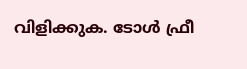വിളിക്കുക. ടോള്‍ ഫ്രീ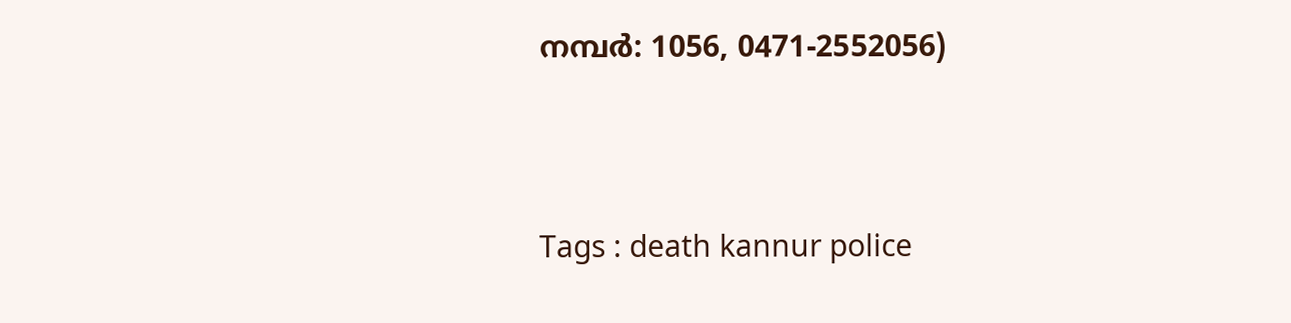നമ്പര്‍: 1056, 0471-2552056)



Tags : death kannur police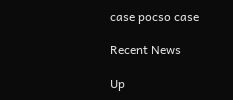case pocso case

Recent News

Up